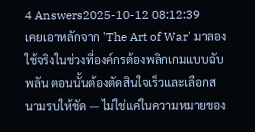4 Answers2025-10-12 08:12:39
เคยเอาหลักจาก 'The Art of War' มาลองใช้จริงในช่วงที่องค์กรต้องพลิกเกมแบบฉับพลัน ตอนนั้นต้องตัดสินใจเร็วและเลือกสนามรบให้ชัด — ไม่ใช่แค่ในความหมายของ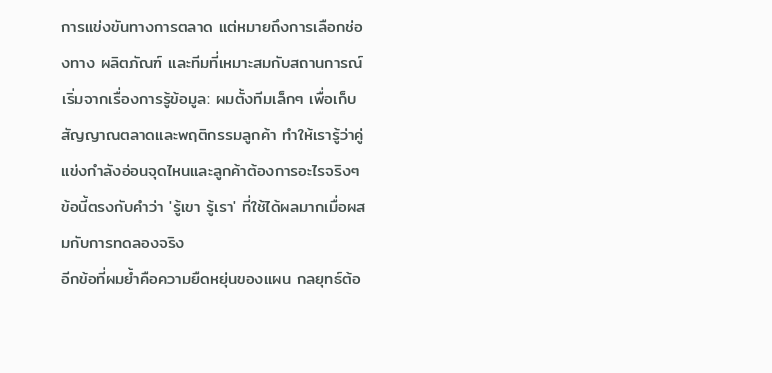การแข่งขันทางการตลาด แต่หมายถึงการเลือกช่องทาง ผลิตภัณฑ์ และทีมที่เหมาะสมกับสถานการณ์
เริ่มจากเรื่องการรู้ข้อมูล: ผมตั้งทีมเล็กๆ เพื่อเก็บสัญญาณตลาดและพฤติกรรมลูกค้า ทำให้เรารู้ว่าคู่แข่งกำลังอ่อนจุดไหนและลูกค้าต้องการอะไรจริงๆ ข้อนี้ตรงกับคำว่า 'รู้เขา รู้เรา' ที่ใช้ได้ผลมากเมื่อผสมกับการทดลองจริง
อีกข้อที่ผมย้ำคือความยืดหยุ่นของแผน กลยุทธ์ต้อ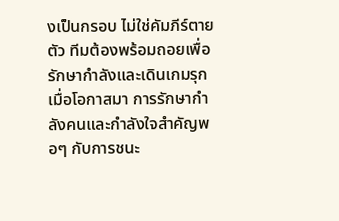งเป็นกรอบ ไม่ใช่คัมภีร์ตายตัว ทีมต้องพร้อมถอยเพื่อรักษากำลังและเดินเกมรุกเมื่อโอกาสมา การรักษากำลังคนและกำลังใจสำคัญพอๆ กับการชนะ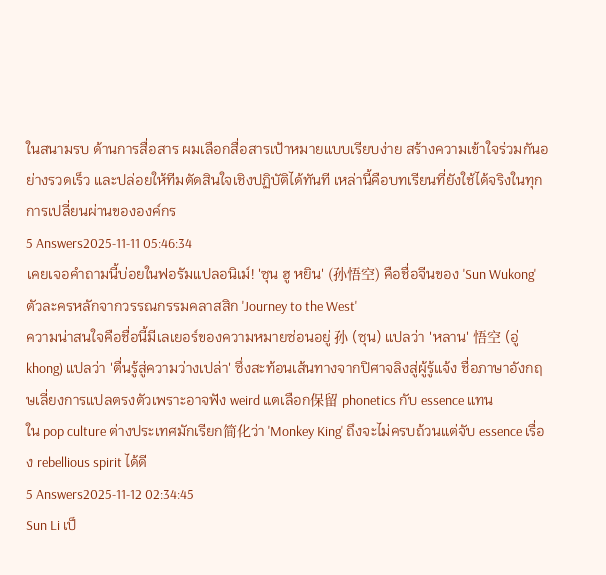ในสนามรบ ด้านการสื่อสาร ผมเลือกสื่อสารเป้าหมายแบบเรียบง่าย สร้างความเข้าใจร่วมกันอย่างรวดเร็ว และปล่อยให้ทีมตัดสินใจเชิงปฏิบัติได้ทันที เหล่านี้คือบทเรียนที่ยังใช้ได้จริงในทุกการเปลี่ยนผ่านขององค์กร
5 Answers2025-11-11 05:46:34
เคยเจอคำถามนี้บ่อยในฟอรัมแปลอนิเม์! 'ซุน ฮู หยิน' (孙悟空) คือชื่อจีนของ 'Sun Wukong' ตัวละครหลักจากวรรณกรรมคลาสสิก 'Journey to the West'
ความน่าสนใจคือชื่อนี้มีเลเยอร์ของความหมายซ่อนอยู่ 孙 (ซุน) แปลว่า 'หลาน' 悟空 (อู่ khong) แปลว่า 'ตื่นรู้สู่ความว่างเปล่า' ซึ่งสะท้อนเส้นทางจากปิศาจลิงสู่ผู้รู้แจ้ง ชื่อภาษาอังกฤษเลี่ยงการแปลตรงตัวเพราะอาจฟัง weird แตเลือก保留 phonetics กับ essence แทน
ใน pop culture ต่างประเทศมักเรียก简化ว่า 'Monkey King' ถึงจะไม่ครบถ้วนแต่จับ essence เรื่อง rebellious spirit ได้ดี
5 Answers2025-11-12 02:34:45
Sun Li เป็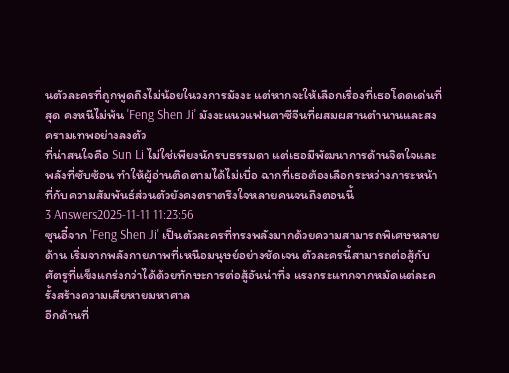นตัวละครที่ถูกพูดถึงไม่น้อยในวงการมังงะ แต่หากจะให้เลือกเรื่องที่เธอโดดเด่นที่สุด คงหนีไม่พ้น 'Feng Shen Ji' มังงะแนวแฟนตาซีจีนที่ผสมผสานตำนานและสงครามเทพอย่างลงตัว
ที่น่าสนใจคือ Sun Li ไม่ใช่เพียงนักรบธรรมดา แต่เธอมีพัฒนาการด้านจิตใจและพลังที่ซับซ้อน ทำให้ผู้อ่านติดตามได้ไม่เบื่อ ฉากที่เธอต้องเลือกระหว่างภาระหน้าที่กับความสัมพันธ์ส่วนตัวยังคงตราตรึงใจหลายคนจนถึงตอนนี้
3 Answers2025-11-11 11:23:56
ซุนอี๋จาก 'Feng Shen Ji' เป็นตัวละครที่ทรงพลังมากด้วยความสามารถพิเศษหลายด้าน เริ่มจากพลังกายภาพที่เหนือมนุษย์อย่างชัดเจน ตัวละครนี้สามารถต่อสู้กับศัตรูที่แข็งแกร่งกว่าได้ด้วยทักษะการต่อสู้อันน่าทึ่ง แรงกระแทกจากหมัดแต่ละครั้งสร้างความเสียหายมหาศาล
อีกด้านที่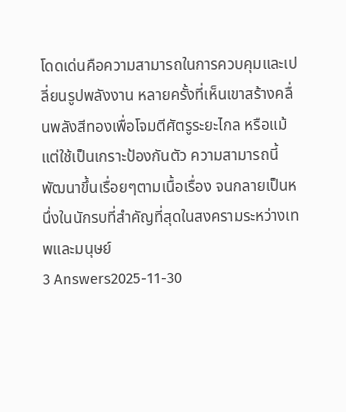โดดเด่นคือความสามารถในการควบคุมและเปลี่ยนรูปพลังงาน หลายครั้งที่เห็นเขาสร้างคลื่นพลังสีทองเพื่อโจมตีศัตรูระยะไกล หรือแม้แต่ใช้เป็นเกราะป้องกันตัว ความสามารถนี้พัฒนาขึ้นเรื่อยๆตามเนื้อเรื่อง จนกลายเป็นหนึ่งในนักรบที่สำคัญที่สุดในสงครามระหว่างเทพและมนุษย์
3 Answers2025-11-30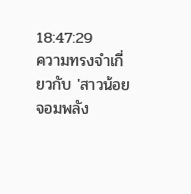18:47:29
ความทรงจำเกี่ยวกับ 'สาวน้อยจอมพลัง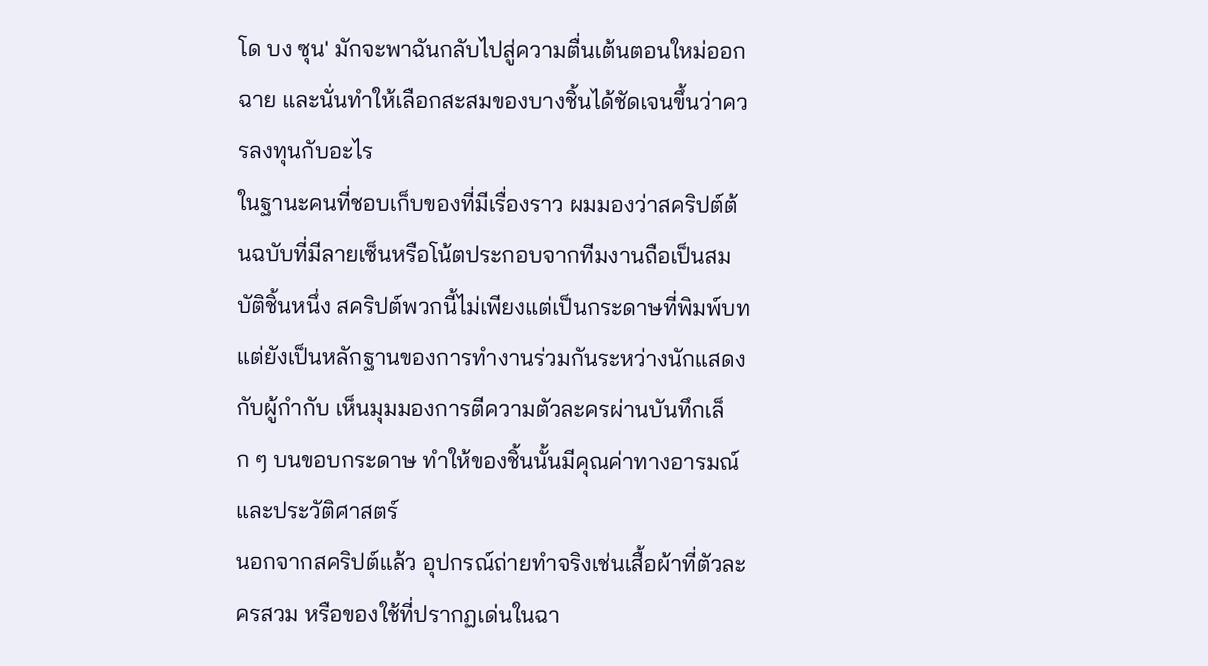โด บง ซุน' มักจะพาฉันกลับไปสู่ความตื่นเต้นตอนใหม่ออกฉาย และนั่นทำให้เลือกสะสมของบางชิ้นได้ชัดเจนขึ้นว่าควรลงทุนกับอะไร
ในฐานะคนที่ชอบเก็บของที่มีเรื่องราว ผมมองว่าสคริปต์ต้นฉบับที่มีลายเซ็นหรือโน้ตประกอบจากทีมงานถือเป็นสมบัติชิ้นหนึ่ง สคริปต์พวกนี้ไม่เพียงแต่เป็นกระดาษที่พิมพ์บท แต่ยังเป็นหลักฐานของการทำงานร่วมกันระหว่างนักแสดงกับผู้กำกับ เห็นมุมมองการตีความตัวละครผ่านบันทึกเล็ก ๆ บนขอบกระดาษ ทำให้ของชิ้นนั้นมีคุณค่าทางอารมณ์และประวัติศาสตร์
นอกจากสคริปต์แล้ว อุปกรณ์ถ่ายทำจริงเช่นเสื้อผ้าที่ตัวละครสวม หรือของใช้ที่ปรากฏเด่นในฉา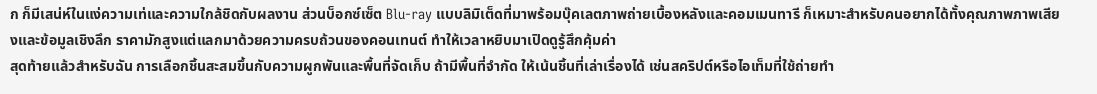ก ก็มีเสน่ห์ในแง่ความเท่และความใกล้ชิดกับผลงาน ส่วนบ็อกซ์เซ็ต Blu-ray แบบลิมิเต็ดที่มาพร้อมบุ๊คเลตภาพถ่ายเบื้องหลังและคอมเมนทารี ก็เหมาะสำหรับคนอยากได้ทั้งคุณภาพภาพเสียงและข้อมูลเชิงลึก ราคามักสูงแต่แลกมาด้วยความครบถ้วนของคอนเทนต์ ทำให้เวลาหยิบมาเปิดดูรู้สึกคุ้มค่า
สุดท้ายแล้วสำหรับฉัน การเลือกชิ้นสะสมขึ้นกับความผูกพันและพื้นที่จัดเก็บ ถ้ามีพื้นที่จำกัด ให้เน้นชิ้นที่เล่าเรื่องได้ เช่นสคริปต์หรือไอเท็มที่ใช้ถ่ายทำ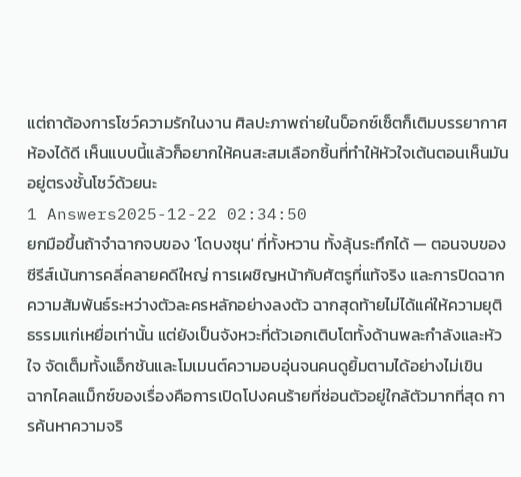แต่ถาต้องการโชว์ความรักในงาน ศิลปะภาพถ่ายในบ็อกซ์เซ็ตก็เติมบรรยากาศห้องได้ดี เห็นแบบนี้แล้วก็อยากให้คนสะสมเลือกชิ้นที่ทำให้หัวใจเต้นตอนเห็นมันอยู่ตรงชั้นโชว์ด้วยนะ
1 Answers2025-12-22 02:34:50
ยกมือขึ้นถ้าจำฉากจบของ 'โดบงซุน' ที่ทั้งหวาน ทั้งลุ้นระทึกได้ — ตอนจบของซีรีส์เน้นการคลี่คลายคดีใหญ่ การเผชิญหน้ากับศัตรูที่แท้จริง และการปิดฉากความสัมพันธ์ระหว่างตัวละครหลักอย่างลงตัว ฉากสุดท้ายไม่ได้แค่ให้ความยุติธรรมแก่เหยื่อเท่านั้น แต่ยังเป็นจังหวะที่ตัวเอกเติบโตทั้งด้านพละกำลังและหัวใจ จัดเต็มทั้งแอ็กชันและโมเมนต์ความอบอุ่นจนคนดูยิ้มตามได้อย่างไม่เขิน
ฉากไคลแม็กซ์ของเรื่องคือการเปิดโปงคนร้ายที่ซ่อนตัวอยู่ใกล้ตัวมากที่สุด การค้นหาความจริ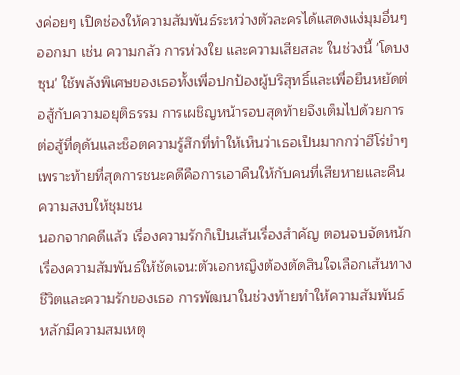งค่อยๆ เปิดช่องให้ความสัมพันธ์ระหว่างตัวละครได้แสดงแง่มุมอื่นๆ ออกมา เช่น ความกลัว การห่วงใย และความเสียสละ ในช่วงนี้ 'โดบงซุน' ใช้พลังพิเศษของเธอทั้งเพื่อปกป้องผู้บริสุทธิ์และเพื่อยืนหยัดต่อสู้กับความอยุติธรรม การเผชิญหน้ารอบสุดท้ายจึงเต็มไปด้วยการต่อสู้ที่ดุดันและช็อตความรู้สึกที่ทำให้เห็นว่าเธอเป็นมากกว่าฮีโร่ขำๆ เพราะท้ายที่สุดการชนะคดีคือการเอาคืนให้กับคนที่เสียหายและคืนความสงบให้ชุมชน
นอกจากคดีแล้ว เรื่องความรักก็เป็นเส้นเรื่องสำคัญ ตอนจบจัดหนักเรื่องความสัมพันธ์ให้ชัดเจน:ตัวเอกหญิงต้องตัดสินใจเลือกเส้นทางชีวิตและความรักของเธอ การพัฒนาในช่วงท้ายทำให้ความสัมพันธ์หลักมีความสมเหตุ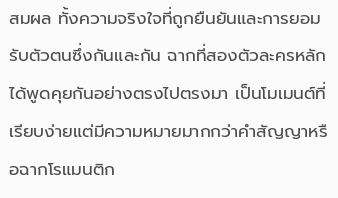สมผล ทั้งความจริงใจที่ถูกยืนยันและการยอมรับตัวตนซึ่งกันและกัน ฉากที่สองตัวละครหลักได้พูดคุยกันอย่างตรงไปตรงมา เป็นโมเมนต์ที่เรียบง่ายแต่มีความหมายมากกว่าคำสัญญาหรือฉากโรแมนติก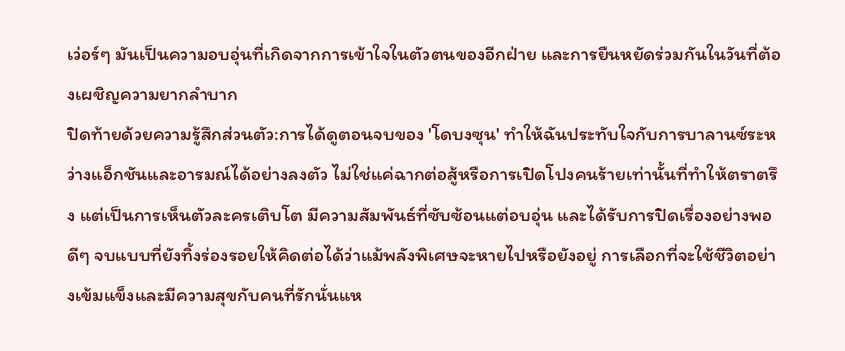เว่อร์ๆ มันเป็นความอบอุ่นที่เกิดจากการเข้าใจในตัวตนของอีกฝ่าย และการยืนหยัดร่วมกันในวันที่ต้องเผชิญความยากลำบาก
ปิดท้ายด้วยความรู้สึกส่วนตัว:การได้ดูตอนจบของ 'โดบงซุน' ทำให้ฉันประทับใจกับการบาลานซ์ระหว่างแอ็กชันและอารมณ์ได้อย่างลงตัว ไม่ใช่แค่ฉากต่อสู้หรือการเปิดโปงคนร้ายเท่านั้นที่ทำให้ตราตรึง แต่เป็นการเห็นตัวละครเติบโต มีความสัมพันธ์ที่ซับซ้อนแต่อบอุ่น และได้รับการปิดเรื่องอย่างพอดีๆ จบแบบที่ยังทิ้งร่องรอยให้คิดต่อได้ว่าแม้พลังพิเศษจะหายไปหรือยังอยู่ การเลือกที่จะใช้ชีวิตอย่างเข้มแข็งและมีความสุขกับคนที่รักนั่นแห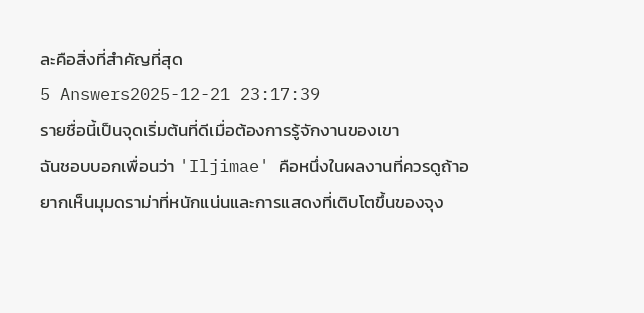ละคือสิ่งที่สำคัญที่สุด
5 Answers2025-12-21 23:17:39
รายชื่อนี้เป็นจุดเริ่มต้นที่ดีเมื่อต้องการรู้จักงานของเขา
ฉันชอบบอกเพื่อนว่า 'Iljimae' คือหนึ่งในผลงานที่ควรดูถ้าอยากเห็นมุมดราม่าที่หนักแน่นและการแสดงที่เติบโตขึ้นของจุง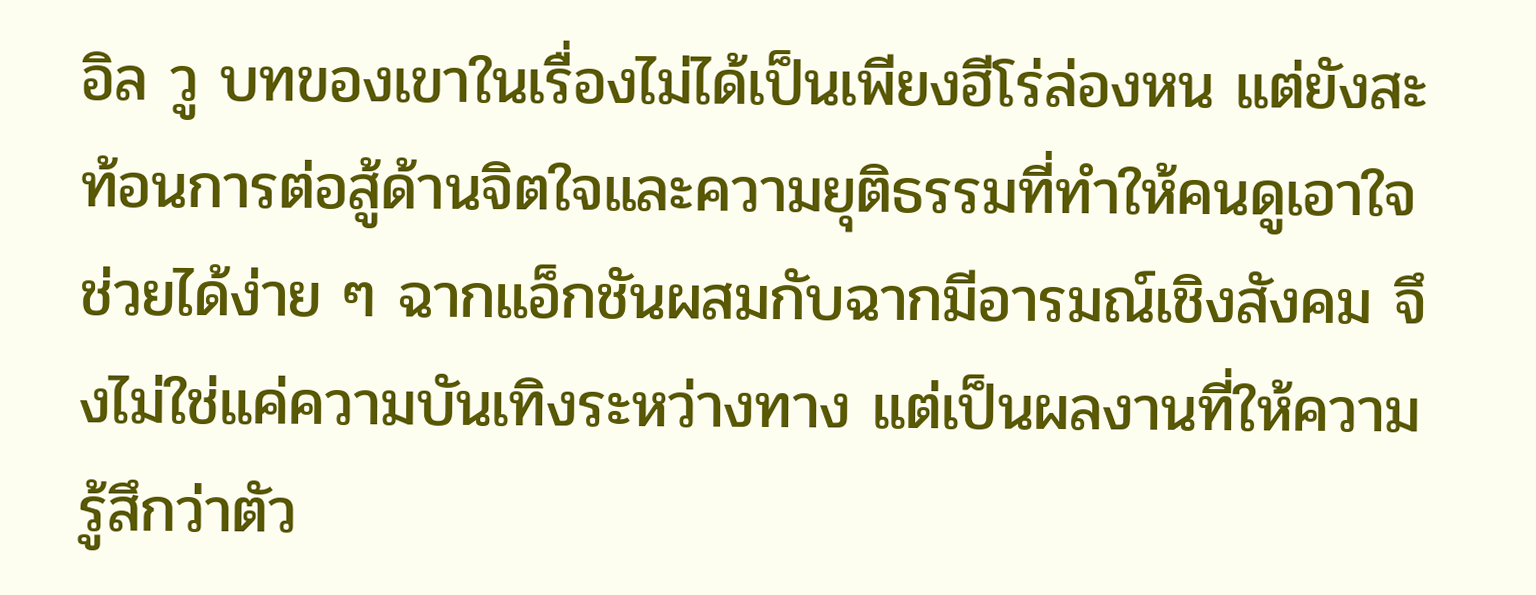อิล วู บทของเขาในเรื่องไม่ได้เป็นเพียงฮีโร่ล่องหน แต่ยังสะท้อนการต่อสู้ด้านจิตใจและความยุติธรรมที่ทำให้คนดูเอาใจช่วยได้ง่าย ๆ ฉากแอ็กชันผสมกับฉากมีอารมณ์เชิงสังคม จึงไม่ใช่แค่ความบันเทิงระหว่างทาง แต่เป็นผลงานที่ให้ความรู้สึกว่าตัว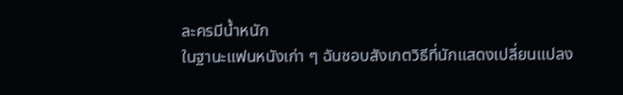ละครมีน้ำหนัก
ในฐานะแฟนหนังเก่า ๆ ฉันชอบสังเกตวิธีที่นักแสดงเปลี่ยนแปลง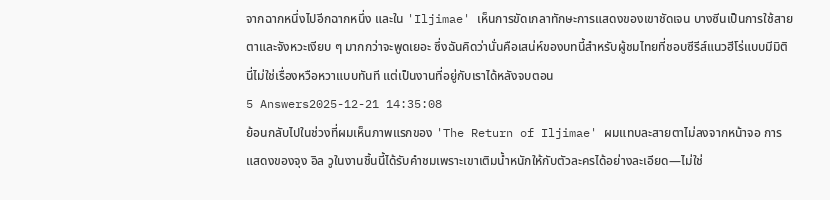จากฉากหนึ่งไปอีกฉากหนึ่ง และใน 'Iljimae' เห็นการขัดเกลาทักษะการแสดงของเขาชัดเจน บางซีนเป็นการใช้สายตาและจังหวะเงียบ ๆ มากกว่าจะพูดเยอะ ซึ่งฉันคิดว่านั่นคือเสน่ห์ของบทนี้สำหรับผู้ชมไทยที่ชอบซีรีส์แนวฮีโร่แบบมีมิติ นี่ไม่ใช่เรื่องหวือหวาแบบทันที แต่เป็นงานที่อยู่กับเราได้หลังจบตอน
5 Answers2025-12-21 14:35:08
ย้อนกลับไปในช่วงที่ผมเห็นภาพแรกของ 'The Return of Iljimae' ผมแทบละสายตาไม่ลงจากหน้าจอ การแสดงของจุง อิล วูในงานชิ้นนี้ได้รับคำชมเพราะเขาเติมน้ำหนักให้กับตัวละครได้อย่างละเอียด—ไม่ใช่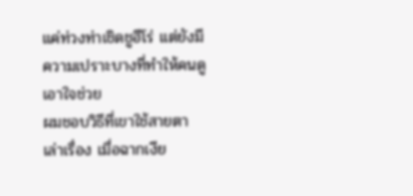แค่ท่วงท่าเชิดชูฮีโร่ แต่ยังมีความเปราะบางที่ทำให้คนดูเอาใจช่วย
ผมชอบวิธีที่เขาใช้สายตาเล่าเรื่อง เมื่อฉากเงีย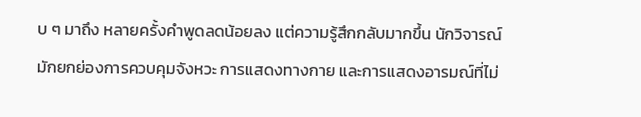บ ๆ มาถึง หลายครั้งคำพูดลดน้อยลง แต่ความรู้สึกกลับมากขึ้น นักวิจารณ์มักยกย่องการควบคุมจังหวะ การแสดงทางกาย และการแสดงอารมณ์ที่ไม่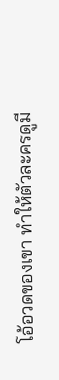โอ้อวดของเขา ทำให้ตัวละครดูมี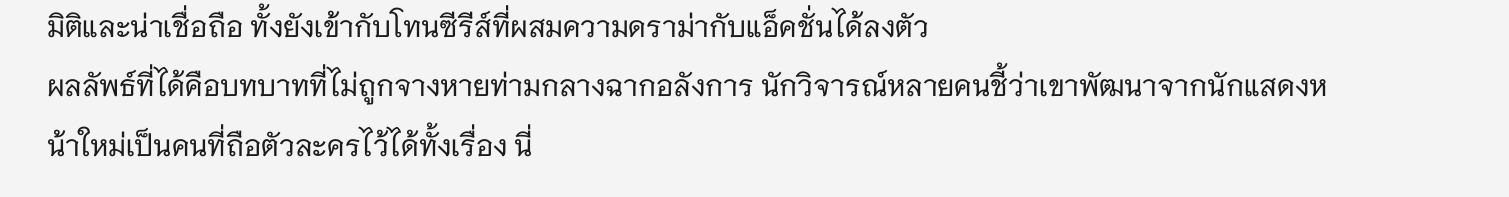มิติและน่าเชื่อถือ ทั้งยังเข้ากับโทนซีรีส์ที่ผสมความดราม่ากับแอ็คชั่นได้ลงตัว
ผลลัพธ์ที่ได้คือบทบาทที่ไม่ถูกจางหายท่ามกลางฉากอลังการ นักวิจารณ์หลายคนชี้ว่าเขาพัฒนาจากนักแสดงหน้าใหม่เป็นคนที่ถือตัวละครไว้ได้ทั้งเรื่อง นี่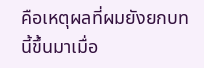คือเหตุผลที่ผมยังยกบทนี้ขึ้นมาเมื่อ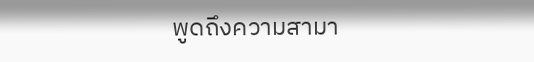พูดถึงความสามา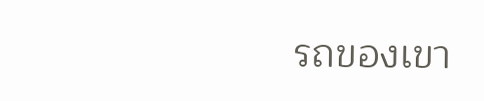รถของเขา